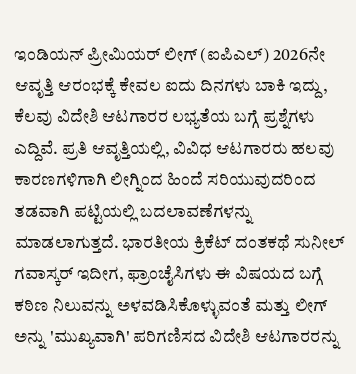ಇಂಡಿಯನ್ ಪ್ರೀಮಿಯರ್ ಲೀಗ್ (ಐಪಿಎಲ್) 2026ನೇ ಆವೃತ್ತಿ ಆರಂಭಕ್ಕೆ ಕೇವಲ ಐದು ದಿನಗಳು ಬಾಕಿ ಇದ್ದು, ಕೆಲವು ವಿದೇಶಿ ಆಟಗಾರರ ಲಭ್ಯತೆಯ ಬಗ್ಗೆ ಪ್ರಶ್ನೆಗಳು ಎದ್ದಿವೆ. ಪ್ರತಿ ಆವೃತ್ತಿಯಲ್ಲಿ, ವಿವಿಧ ಆಟಗಾರರು ಹಲವು ಕಾರಣಗಳಿಗಾಗಿ ಲೀಗ್ನಿಂದ ಹಿಂದೆ ಸರಿಯುವುದರಿಂದ ತಡವಾಗಿ ಪಟ್ಟಿಯಲ್ಲಿ ಬದಲಾವಣೆಗಳನ್ನು ಮಾಡಲಾಗುತ್ತದೆ. ಭಾರತೀಯ ಕ್ರಿಕೆಟ್ ದಂತಕಥೆ ಸುನೀಲ್ ಗವಾಸ್ಕರ್ ಇದೀಗ, ಫ್ರಾಂಚೈಸಿಗಳು ಈ ವಿಷಯದ ಬಗ್ಗೆ ಕಠಿಣ ನಿಲುವನ್ನು ಅಳವಡಿಸಿಕೊಳ್ಳುವಂತೆ ಮತ್ತು ಲೀಗ್ ಅನ್ನು 'ಮುಖ್ಯವಾಗಿ' ಪರಿಗಣಿಸದ ವಿದೇಶಿ ಆಟಗಾರರನ್ನು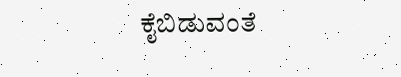ಕೈಬಿಡುವಂತೆ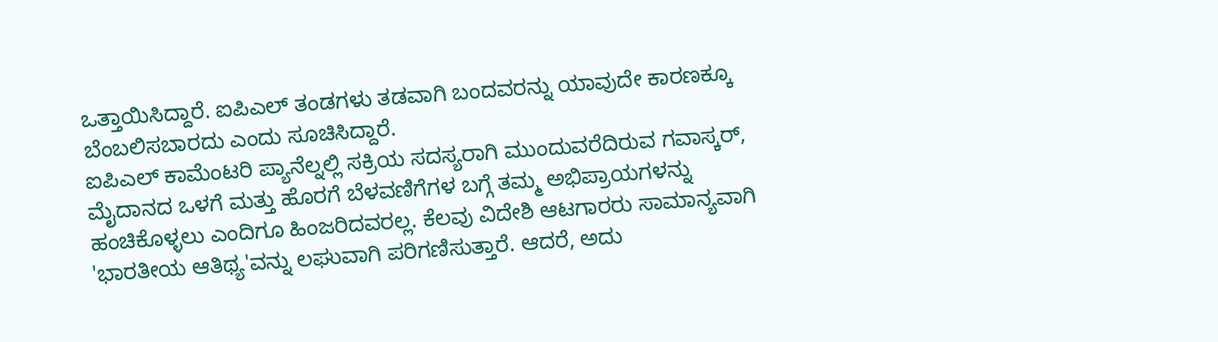ಒತ್ತಾಯಿಸಿದ್ದಾರೆ. ಐಪಿಎಲ್ ತಂಡಗಳು ತಡವಾಗಿ ಬಂದವರನ್ನು ಯಾವುದೇ ಕಾರಣಕ್ಕೂ ಬೆಂಬಲಿಸಬಾರದು ಎಂದು ಸೂಚಿಸಿದ್ದಾರೆ.
ಐಪಿಎಲ್ ಕಾಮೆಂಟರಿ ಪ್ಯಾನೆಲ್ನಲ್ಲಿ ಸಕ್ರಿಯ ಸದಸ್ಯರಾಗಿ ಮುಂದುವರೆದಿರುವ ಗವಾಸ್ಕರ್, ಮೈದಾನದ ಒಳಗೆ ಮತ್ತು ಹೊರಗೆ ಬೆಳವಣಿಗೆಗಳ ಬಗ್ಗೆ ತಮ್ಮ ಅಭಿಪ್ರಾಯಗಳನ್ನು ಹಂಚಿಕೊಳ್ಳಲು ಎಂದಿಗೂ ಹಿಂಜರಿದವರಲ್ಲ. ಕೆಲವು ವಿದೇಶಿ ಆಟಗಾರರು ಸಾಮಾನ್ಯವಾಗಿ 'ಭಾರತೀಯ ಆತಿಥ್ಯ'ವನ್ನು ಲಘುವಾಗಿ ಪರಿಗಣಿಸುತ್ತಾರೆ. ಆದರೆ, ಅದು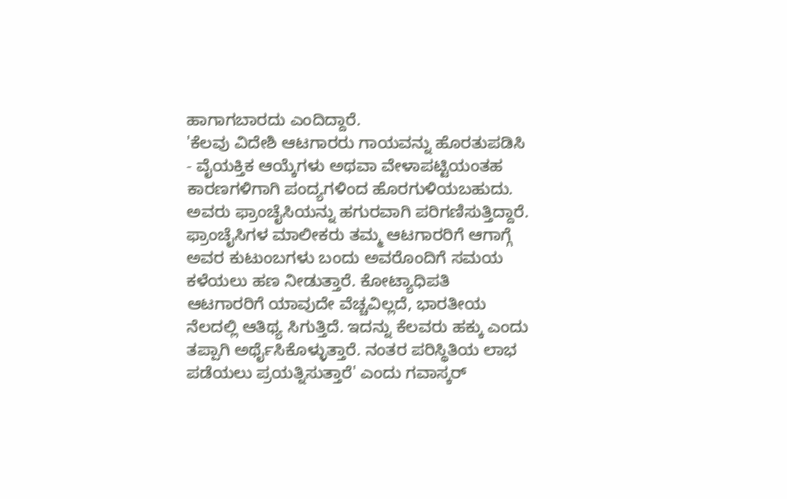ಹಾಗಾಗಬಾರದು ಎಂದಿದ್ದಾರೆ.
'ಕೆಲವು ವಿದೇಶಿ ಆಟಗಾರರು ಗಾಯವನ್ನು ಹೊರತುಪಡಿಸಿ - ವೈಯಕ್ತಿಕ ಆಯ್ಕೆಗಳು ಅಥವಾ ವೇಳಾಪಟ್ಟಿಯಂತಹ ಕಾರಣಗಳಿಗಾಗಿ ಪಂದ್ಯಗಳಿಂದ ಹೊರಗುಳಿಯಬಹುದು. ಅವರು ಫ್ರಾಂಚೈಸಿಯನ್ನು ಹಗುರವಾಗಿ ಪರಿಗಣಿಸುತ್ತಿದ್ದಾರೆ. ಫ್ರಾಂಚೈಸಿಗಳ ಮಾಲೀಕರು ತಮ್ಮ ಆಟಗಾರರಿಗೆ ಆಗಾಗ್ಗೆ ಅವರ ಕುಟುಂಬಗಳು ಬಂದು ಅವರೊಂದಿಗೆ ಸಮಯ ಕಳೆಯಲು ಹಣ ನೀಡುತ್ತಾರೆ. ಕೋಟ್ಯಾಧಿಪತಿ ಆಟಗಾರರಿಗೆ ಯಾವುದೇ ವೆಚ್ಚವಿಲ್ಲದೆ, ಭಾರತೀಯ ನೆಲದಲ್ಲಿ ಆತಿಥ್ಯ ಸಿಗುತ್ತಿದೆ. ಇದನ್ನು ಕೆಲವರು ಹಕ್ಕು ಎಂದು ತಪ್ಪಾಗಿ ಅರ್ಥೈಸಿಕೊಳ್ಳುತ್ತಾರೆ. ನಂತರ ಪರಿಸ್ಥಿತಿಯ ಲಾಭ ಪಡೆಯಲು ಪ್ರಯತ್ನಿಸುತ್ತಾರೆ' ಎಂದು ಗವಾಸ್ಕರ್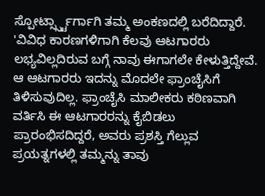ಸ್ಪೋರ್ಟ್ಸ್ಸ್ಟಾರ್ಗಾಗಿ ತಮ್ಮ ಅಂಕಣದಲ್ಲಿ ಬರೆದಿದ್ದಾರೆ.
'ವಿವಿಧ ಕಾರಣಗಳಿಗಾಗಿ ಕೆಲವು ಆಟಗಾರರು ಲಭ್ಯವಿಲ್ಲದಿರುವ ಬಗ್ಗೆ ನಾವು ಈಗಾಗಲೇ ಕೇಳುತ್ತಿದ್ದೇವೆ. ಆ ಆಟಗಾರರು ಇದನ್ನು ಮೊದಲೇ ಫ್ರಾಂಚೈಸಿಗೆ ತಿಳಿಸುವುದಿಲ್ಲ. ಫ್ರಾಂಚೈಸಿ ಮಾಲೀಕರು ಕಠಿಣವಾಗಿ ವರ್ತಿಸಿ ಈ ಆಟಗಾರರನ್ನು ಕೈಬಿಡಲು ಪ್ರಾರಂಭಿಸದಿದ್ದರೆ, ಅವರು ಪ್ರಶಸ್ತಿ ಗೆಲ್ಲುವ ಪ್ರಯತ್ನಗಳಲ್ಲಿ ತಮ್ಮನ್ನು ತಾವು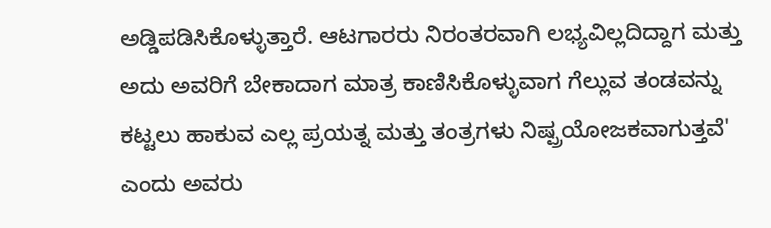ಅಡ್ಡಿಪಡಿಸಿಕೊಳ್ಳುತ್ತಾರೆ. ಆಟಗಾರರು ನಿರಂತರವಾಗಿ ಲಭ್ಯವಿಲ್ಲದಿದ್ದಾಗ ಮತ್ತು ಅದು ಅವರಿಗೆ ಬೇಕಾದಾಗ ಮಾತ್ರ ಕಾಣಿಸಿಕೊಳ್ಳುವಾಗ ಗೆಲ್ಲುವ ತಂಡವನ್ನು ಕಟ್ಟಲು ಹಾಕುವ ಎಲ್ಲ ಪ್ರಯತ್ನ ಮತ್ತು ತಂತ್ರಗಳು ನಿಷ್ಪ್ರಯೋಜಕವಾಗುತ್ತವೆ' ಎಂದು ಅವರು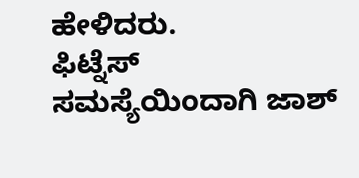ಹೇಳಿದರು.
ಫಿಟ್ನೆಸ್ ಸಮಸ್ಯೆಯಿಂದಾಗಿ ಜಾಶ್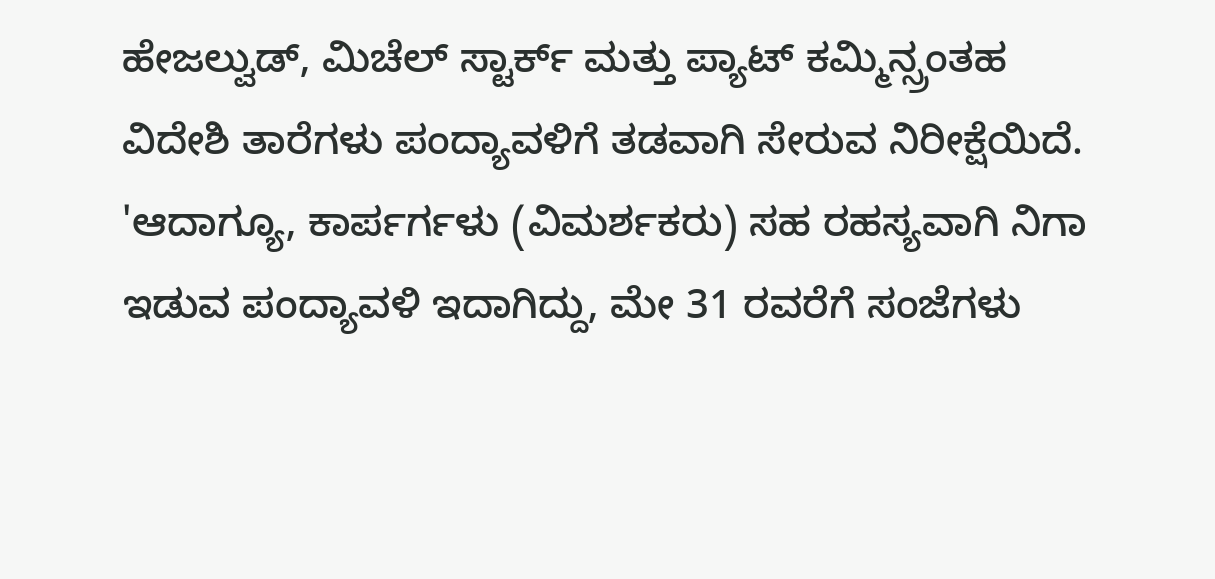ಹೇಜಲ್ವುಡ್, ಮಿಚೆಲ್ ಸ್ಟಾರ್ಕ್ ಮತ್ತು ಪ್ಯಾಟ್ ಕಮ್ಮಿನ್ಸ್ರಂತಹ ವಿದೇಶಿ ತಾರೆಗಳು ಪಂದ್ಯಾವಳಿಗೆ ತಡವಾಗಿ ಸೇರುವ ನಿರೀಕ್ಷೆಯಿದೆ.
'ಆದಾಗ್ಯೂ, ಕಾರ್ಪರ್ಗಳು (ವಿಮರ್ಶಕರು) ಸಹ ರಹಸ್ಯವಾಗಿ ನಿಗಾ ಇಡುವ ಪಂದ್ಯಾವಳಿ ಇದಾಗಿದ್ದು, ಮೇ 31 ರವರೆಗೆ ಸಂಜೆಗಳು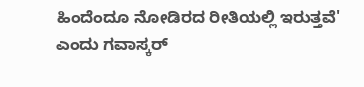ಹಿಂದೆಂದೂ ನೋಡಿರದ ರೀತಿಯಲ್ಲಿ ಇರುತ್ತವೆ' ಎಂದು ಗವಾಸ್ಕರ್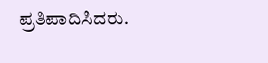ಪ್ರತಿಪಾದಿಸಿದರು.